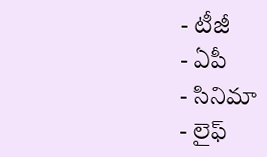- టీజీ
- ఏపీ
- సినిమా
- లైఫ్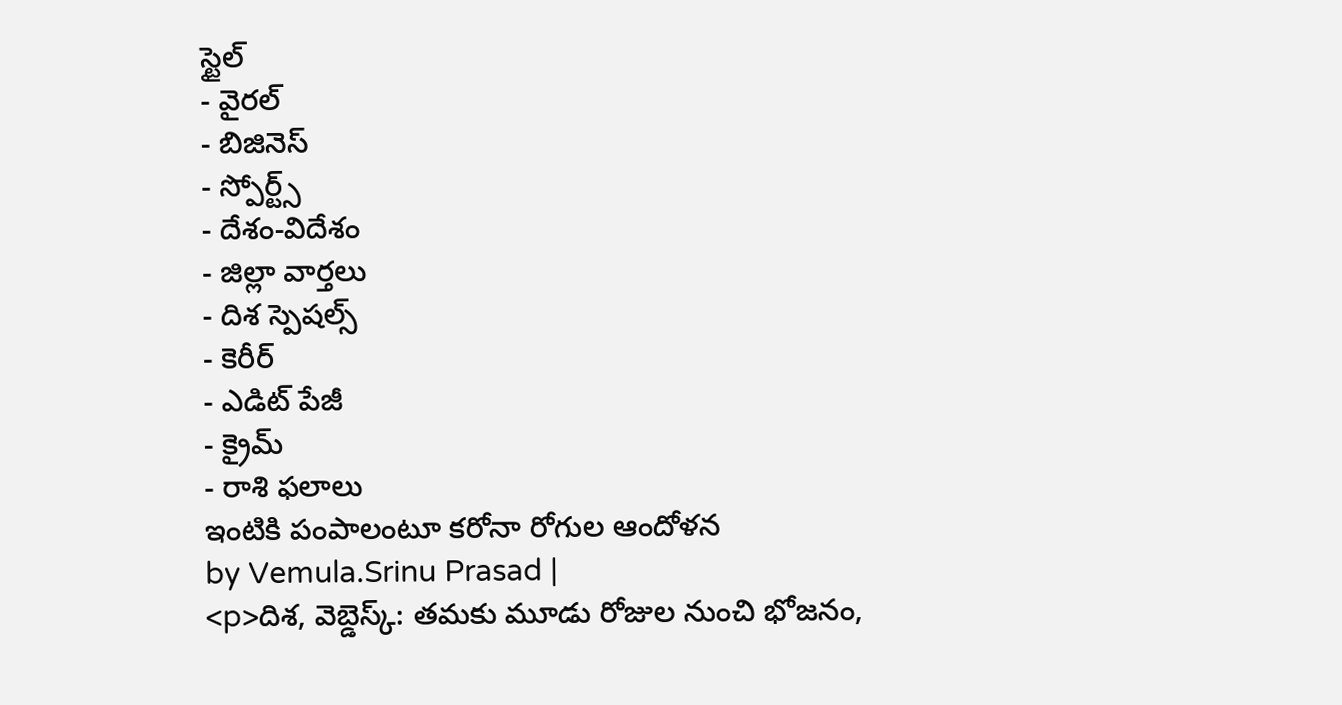స్టైల్
- వైరల్
- బిజినెస్
- స్పోర్ట్స్
- దేశం-విదేశం
- జిల్లా వార్తలు
- దిశ స్పెషల్స్
- కెరీర్
- ఎడిట్ పేజీ
- క్రైమ్
- రాశి ఫలాలు
ఇంటికి పంపాలంటూ కరోనా రోగుల ఆందోళన
by Vemula.Srinu Prasad |
<p>దిశ, వెబ్డెస్క్: తమకు మూడు రోజుల నుంచి భోజనం,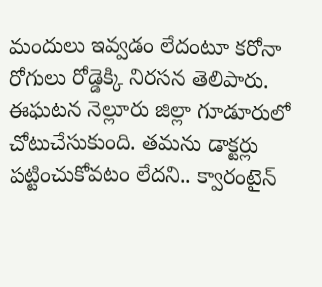మందులు ఇవ్వడం లేదంటూ కరోనా రోగులు రోడ్డెక్కి నిరసన తెలిపారు. ఈఘటన నెల్లూరు జిల్లా గూడూరులో చోటుచేసుకుంది. తమను డాక్టర్లు పట్టించుకోవటం లేదని.. క్వారంటైన్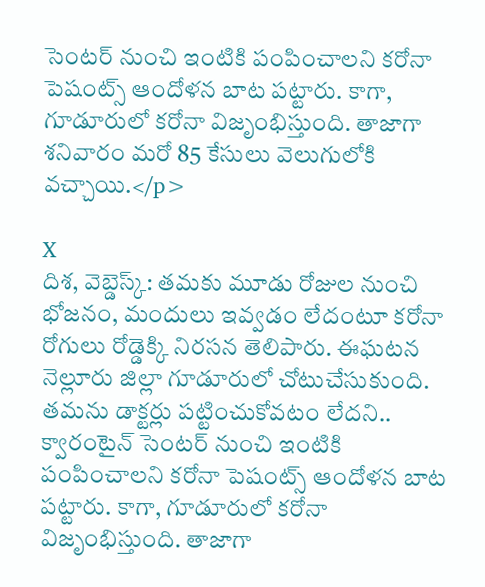సెంటర్ నుంచి ఇంటికి పంపించాలని కరోనా పెషంట్స్ ఆందోళన బాట పట్టారు. కాగా, గూడూరులో కరోనా విజృంభిస్తుంది. తాజాగా శనివారం మరో 85 కేసులు వెలుగులోకి వచ్చాయి.</p>

X
దిశ, వెబ్డెస్క్: తమకు మూడు రోజుల నుంచి భోజనం, మందులు ఇవ్వడం లేదంటూ కరోనా రోగులు రోడ్డెక్కి నిరసన తెలిపారు. ఈఘటన నెల్లూరు జిల్లా గూడూరులో చోటుచేసుకుంది. తమను డాక్టర్లు పట్టించుకోవటం లేదని.. క్వారంటైన్ సెంటర్ నుంచి ఇంటికి పంపించాలని కరోనా పెషంట్స్ ఆందోళన బాట పట్టారు. కాగా, గూడూరులో కరోనా విజృంభిస్తుంది. తాజాగా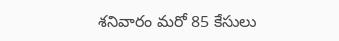శనివారం మరో 85 కేసులు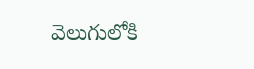వెలుగులోకి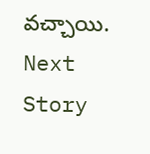వచ్చాయి.
Next Story